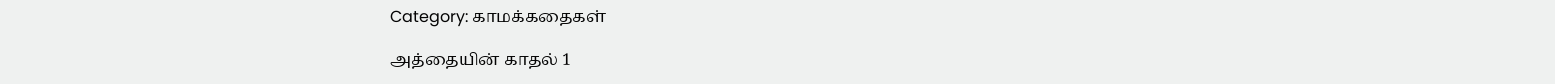Category: காமக்கதைகள்

அத்தையின் காதல் 1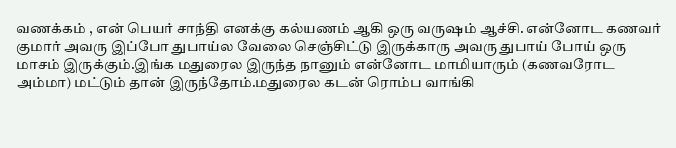வணக்கம் , என் பெயர் சாந்தி எனக்கு கல்யணம் ஆகி ஒரு வருஷம் ஆச்சி. என்னோட கணவர் குமார் அவரு இப்போ துபாய்ல வேலை செஞ்சிட்டு இருக்காரு அவரு துபாய் போய் ஒரு மாசம் இருக்கும்.இங்க மதுரைல இருந்த நானும் என்னோட மாமியாரும் (கணவரோட அம்மா) மட்டும் தான் இருந்தோம்.மதுரைல கடன் ரொம்ப வாங்கி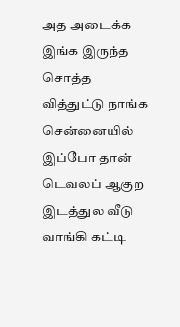அத அடைக்க இங்க இருந்த சொத்த வித்துட்டு நாங்க சென்னையில் இப்போ தான் டெவலப் ஆகுற இடத்துல வீடு வாங்கி கட்டி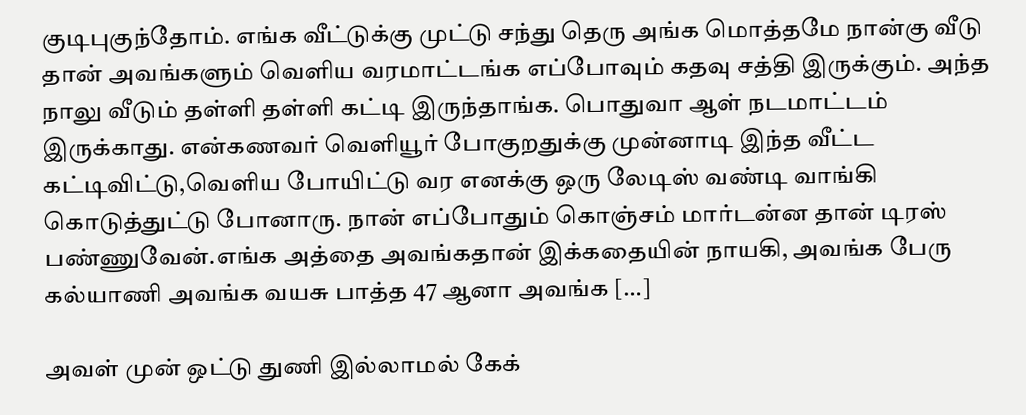குடிபுகுந்தோம். எங்க வீட்டுக்கு முட்டு சந்து தெரு அங்க மொத்தமே நான்கு வீடு தான் அவங்களும் வெளிய வரமாட்டங்க எப்போவும் கதவு சத்தி இருக்கும். அந்த நாலு வீடும் தள்ளி தள்ளி கட்டி இருந்தாங்க. பொதுவா ஆள் நடமாட்டம் இருக்காது. என்கணவர் வெளியூர் போகுறதுக்கு முன்னாடி இந்த வீட்ட கட்டிவிட்டு,வெளிய போயிட்டு வர எனக்கு ஒரு லேடிஸ் வண்டி வாங்கி கொடுத்துட்டு போனாரு. நான் எப்போதும் கொஞ்சம் மார்டன்ன தான் டிரஸ் பண்ணுவேன்.எங்க அத்தை அவங்கதான் இக்கதையின் நாயகி, அவங்க பேரு கல்யாணி அவங்க வயசு பாத்த 47 ஆனா அவங்க […]

அவள் முன் ஒட்டு துணி இல்லாமல் கேக்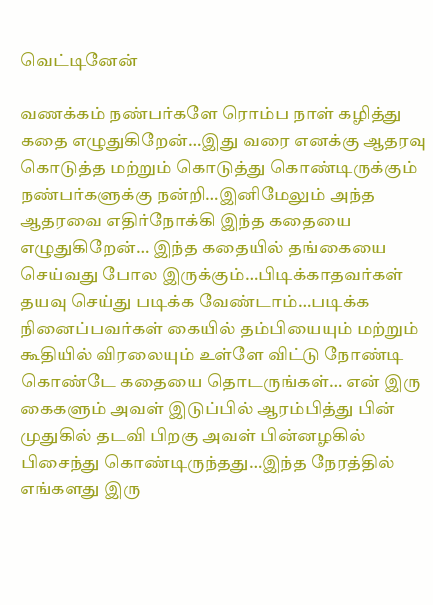வெட்டினேன்

வணக்கம் நண்பர்களே ரொம்ப நாள் கழித்து கதை எழுதுகிறேன்…இது வரை எனக்கு ஆதரவு கொடுத்த மற்றும் கொடுத்து கொண்டிருக்கும் நண்பர்களுக்கு நன்றி…இனிமேலும் அந்த ஆதரவை எதிர்நோக்கி இந்த கதையை எழுதுகிறேன்… இந்த கதையில் தங்கையை செய்வது போல இருக்கும்…பிடிக்காதவர்கள் தயவு செய்து படிக்க வேண்டாம்…படிக்க நினைப்பவர்கள் கையில் தம்பியையும் மற்றும் கூதியில் விரலையும் உள்ளே விட்டு நோண்டி கொண்டே கதையை தொடருங்கள்… என் இரு கைகளும் அவள் இடுப்பில் ஆரம்பித்து பின் முதுகில் தடவி பிறகு அவள் பின்னழகில் பிசைந்து கொண்டிருந்தது…இந்த நேரத்தில் எங்களது இரு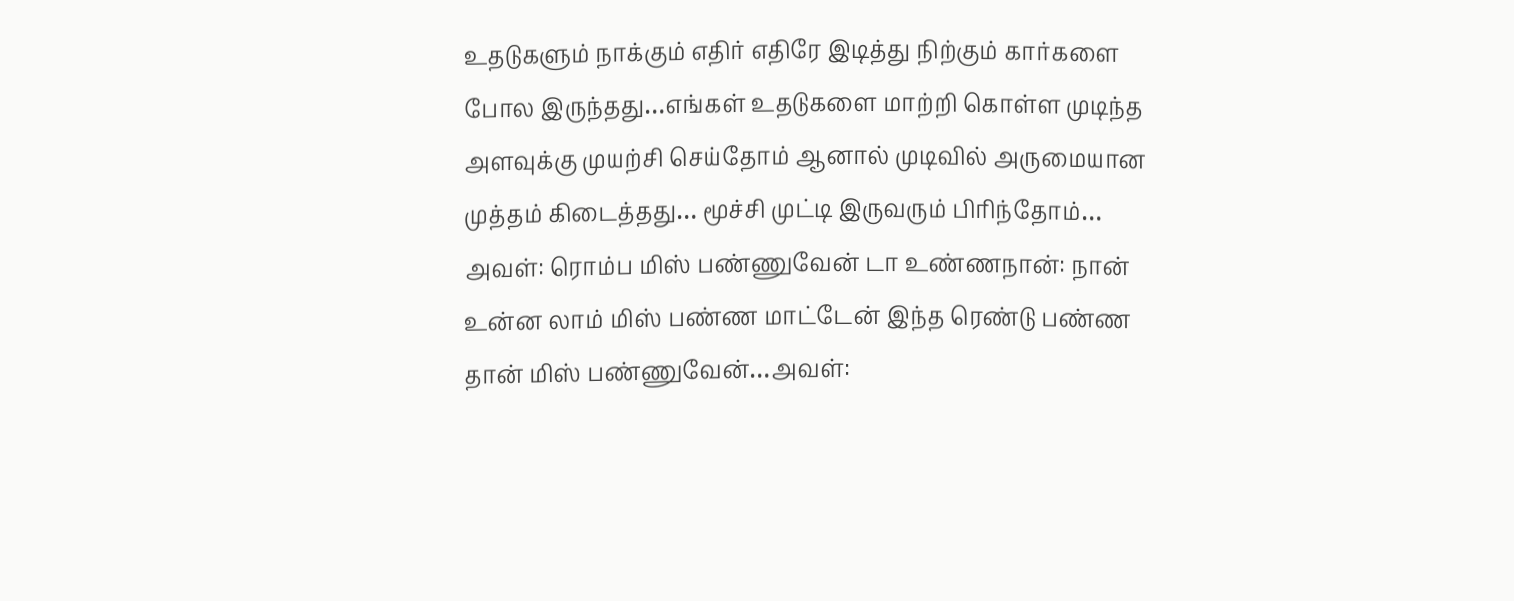உதடுகளும் நாக்கும் எதிர் எதிரே இடித்து நிற்கும் கார்களை போல இருந்தது…எங்கள் உதடுகளை மாற்றி கொள்ள முடிந்த அளவுக்கு முயற்சி செய்தோம் ஆனால் முடிவில் அருமையான முத்தம் கிடைத்தது… மூச்சி முட்டி இருவரும் பிரிந்தோம்… அவள்: ரொம்ப மிஸ் பண்ணுவேன் டா உண்ணநான்: நான் உன்ன லாம் மிஸ் பண்ண மாட்டேன் இந்த ரெண்டு பண்ண தான் மிஸ் பண்ணுவேன்…அவள்: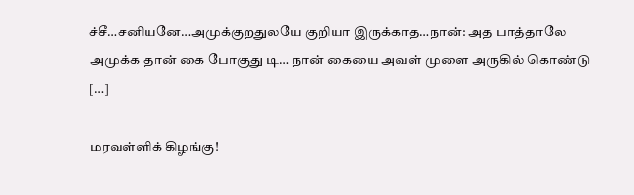ச்சீ…சனியனே…அமுக்குறதுலயே குறியா இருக்காத…நான்: அத பாத்தாலே அமுக்க தான் கை போகுது டி… நான் கையை அவள் முளை அருகில் கொண்டு […]

மரவள்ளிக் கிழங்கு!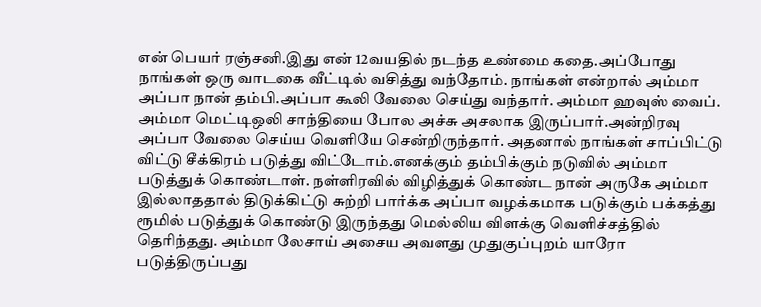என் பெயர் ரஞ்சனி.இது என் 12வயதில் நடந்த உண்மை கதை.அப்போது நாங்கள் ஒரு வாடகை வீட்டில் வசித்து வந்தோம். நாங்கள் என்றால் அம்மா அப்பா நான் தம்பி.அப்பா கூலி வேலை செய்து வந்தார். அம்மா ஹவுஸ் வைப். அம்மா மெட்டிஒலி சாந்தியை போல அச்சு அசலாக இருப்பார்.அன்றிரவு அப்பா வேலை செய்ய வெளியே சென்றிருந்தார். அதனால் நாங்கள் சாப்பிட்டு விட்டு சீக்கிரம் படுத்து விட்டோம்.எனக்கும் தம்பிக்கும் நடுவில் அம்மா படுத்துக் கொண்டாள். நள்ளிரவில் விழித்துக் கொண்ட நான் அருகே அம்மா இல்லாததால் திடுக்கிட்டு சுற்றி பார்க்க அப்பா வழக்கமாக படுக்கும் பக்கத்து ரூமில் படுத்துக் கொண்டு இருந்தது மெல்லிய விளக்கு வெளிச்சத்தில் தெரிந்தது. அம்மா லேசாய் அசைய அவளது முதுகுப்புறம் யாரோ படுத்திருப்பது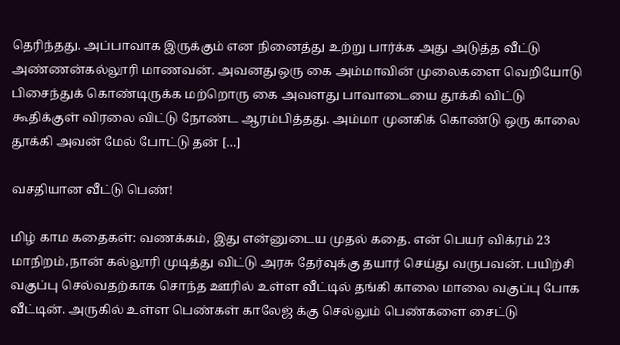தெரிந்தது. அப்பாவாக இருக்கும் என நினைத்து உற்று பார்க்க அது அடுத்த வீட்டு அண்ணன்கல்லூரி மாணவன். அவனதுஒரு கை அம்மாவின் முலைகளை வெறியோடு பிசைந்துக் கொண்டிருக்க மற்றொரு கை அவளது பாவாடையை தூக்கி விட்டு கூதிக்குள் விரலை விட்டு நோண்ட ஆரம்பித்தது. அம்மா முனகிக் கொண்டு ஒரு காலை தூக்கி அவன் மேல் போட்டு தன் […]

வசதியான வீட்டு பெண்!

மிழ் காம கதைகள்: வணக்கம், இது என்னுடைய முதல் கதை. என் பெயர் விக்ரம் 23 மாநிறம்,நான் கல்லூரி முடித்து விட்டு அரசு தேர்வுக்கு தயார் செய்து வருபவன். பயிற்சி வகுப்பு செல்வதற்காக சொந்த ஊரில் உள்ள வீட்டில் தங்கி காலை மாலை வகுப்பு போக வீட்டின். அருகில் உள்ள பெண்கள் காலேஜ் க்கு செல்லும் பெண்களை சைட்டு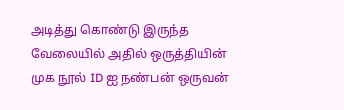அடித்து கொண்டு இருந்த வேலையில் அதில் ஒருத்தியின் முக நூல் ID ஐ நண்பன் ஒருவன்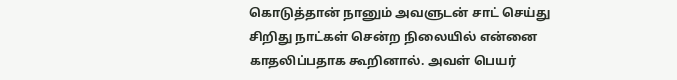கொடுத்தான் நானும் அவளுடன் சாட் செய்து சிறிது நாட்கள் சென்ற நிலையில் என்னை காதலிப்பதாக கூறினால். அவள் பெயர்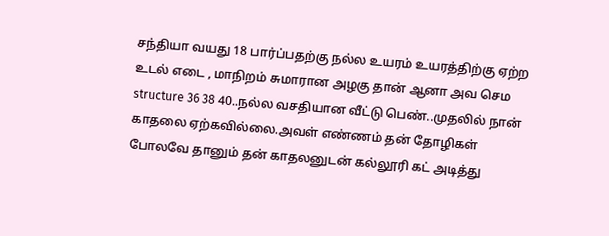சந்தியா வயது 18 பார்ப்பதற்கு நல்ல உயரம் உயரத்திற்கு ஏற்ற உடல் எடை , மாநிறம் சுமாரான அழகு‌ தான் ஆனா அவ செம‌ structure 36 38 40..நல்ல வசதியான வீட்டு பெண்..முதலில் நான் காதலை ஏற்கவில்லை.அவள் எண்ணம் தன் தோழிகள் போலவே தானும் தன் காதலனுடன் கல்லூரி கட் அடித்து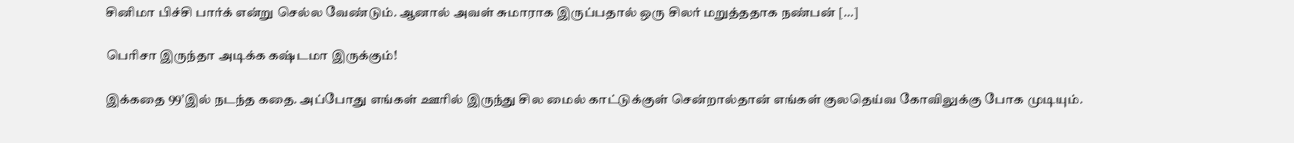சினிமா பிச்சி பார்க் என்று செல்ல வேண்டும். ஆனால் அவள் சுமாராக இருப்பதால் ஒரு சிலர் மறுத்ததாக நண்பன் […]

பெரிசா இருந்தா அடிக்க கஷ்டமா இருக்கும்!

இக்கதை 99’இல் நடந்த கதை. அப்போது எங்கள் ஊரில் இருந்து சில மைல் காட்டுக்குள் சென்றால்தான் எங்கள் குலதெய்வ கோவிலுக்கு போக முடியும்.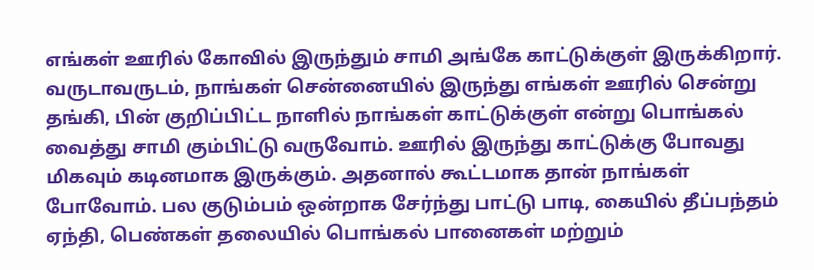எங்கள் ஊரில் கோவில் இருந்தும் சாமி அங்கே காட்டுக்குள் இருக்கிறார். வருடாவருடம், நாங்கள் சென்னையில் இருந்து எங்கள் ஊரில் சென்று தங்கி, பின் குறிப்பிட்ட நாளில் நாங்கள் காட்டுக்குள் என்று பொங்கல் வைத்து சாமி கும்பிட்டு வருவோம். ஊரில் இருந்து காட்டுக்கு போவது மிகவும் கடினமாக இருக்கும். அதனால் கூட்டமாக தான் நாங்கள் போவோம். பல குடும்பம் ஒன்றாக சேர்ந்து பாட்டு பாடி, கையில் தீப்பந்தம் ஏந்தி, பெண்கள் தலையில் பொங்கல் பானைகள் மற்றும்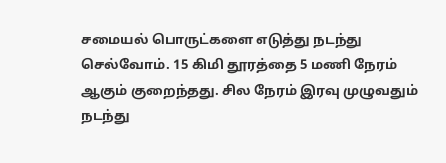சமையல் பொருட்களை எடுத்து நடந்து செல்வோம். 15 கிமி தூரத்தை 5 மணி நேரம் ஆகும் குறைந்தது. சில நேரம் இரவு முழுவதும் நடந்து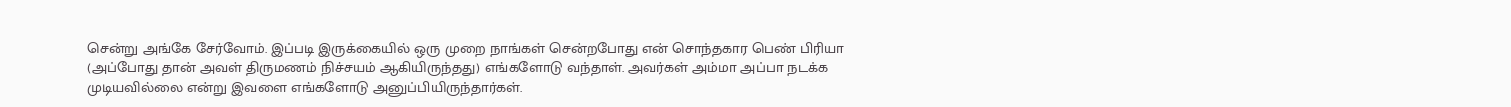சென்று அங்கே சேர்வோம். இப்படி இருக்கையில் ஒரு முறை நாங்கள் சென்றபோது என் சொந்தகார பெண் பிரியா (அப்போது தான் அவள் திருமணம் நிச்சயம் ஆகியிருந்தது) எங்களோடு வந்தாள். அவர்கள் அம்மா அப்பா நடக்க முடியவில்லை என்று இவளை எங்களோடு அனுப்பியிருந்தார்கள்.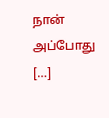நான் அப்போது […]